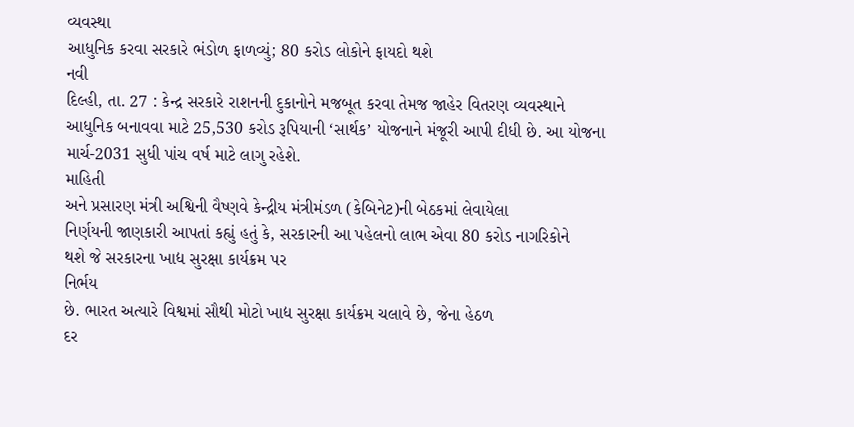વ્યવસ્થા
આધુનિક કરવા સરકારે ભંડોળ ફાળવ્યું; 80 કરોડ લોકોને ફાયદો થશે
નવી
દિલ્હી, તા. 27 : કેન્દ્ર સરકારે રાશનની દુકાનોને મજબૂત કરવા તેમજ જાહેર વિતરણ વ્યવસ્થાને
આધુનિક બનાવવા માટે 25,530 કરોડ રૂપિયાની ‘સાર્થક’ યોજનાને મંજૂરી આપી દીધી છે. આ યોજના
માર્ચ-2031 સુધી પાંચ વર્ષ માટે લાગુ રહેશે.
માહિતી
અને પ્રસારણ મંત્રી અશ્વિની વૈષ્ણવે કેન્દ્રીય મંત્રીમંડળ (કેબિનેટ)ની બેઠકમાં લેવાયેલા
નિર્ણયની જાણકારી આપતાં કહ્યું હતું કે, સરકારની આ પહેલનો લાભ એવા 80 કરોડ નાગરિકોને
થશે જે સરકારના ખાદ્ય સુરક્ષા કાર્યક્રમ પર
નિર્ભય
છે. ભારત અત્યારે વિશ્વમાં સૌથી મોટો ખાદ્ય સુરક્ષા કાર્યક્રમ ચલાવે છે, જેના હેઠળ
દર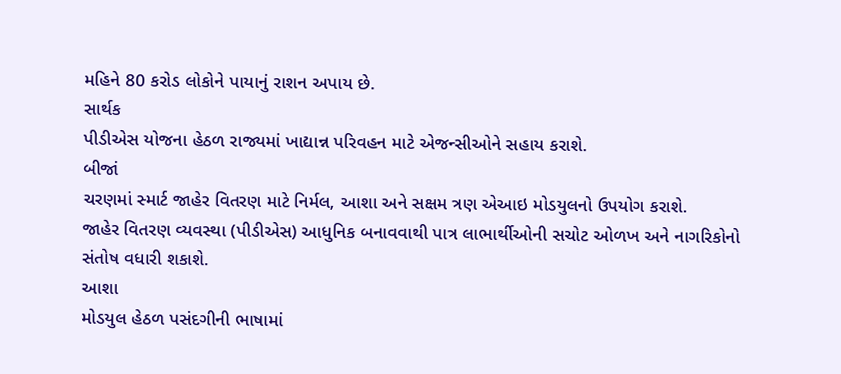મહિને 80 કરોડ લોકોને પાયાનું રાશન અપાય છે.
સાર્થક
પીડીએસ યોજના હેઠળ રાજ્યમાં ખાદ્યાન્ન પરિવહન માટે એજન્સીઓને સહાય કરાશે.
બીજાં
ચરણમાં સ્માર્ટ જાહેર વિતરણ માટે નિર્મલ, આશા અને સક્ષમ ત્રણ એઆઇ મોડયુલનો ઉપયોગ કરાશે.
જાહેર વિતરણ વ્યવસ્થા (પીડીએસ) આધુનિક બનાવવાથી પાત્ર લાભાર્થીઓની સચોટ ઓળખ અને નાગરિકોનો
સંતોષ વધારી શકાશે.
આશા
મોડયુલ હેઠળ પસંદગીની ભાષામાં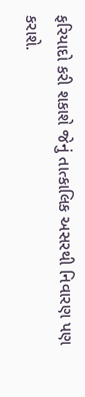ફરિયાદો કરી શકાશે જેનું તાત્કાલિક અસરથી નિવારણ પણ કરાશે.